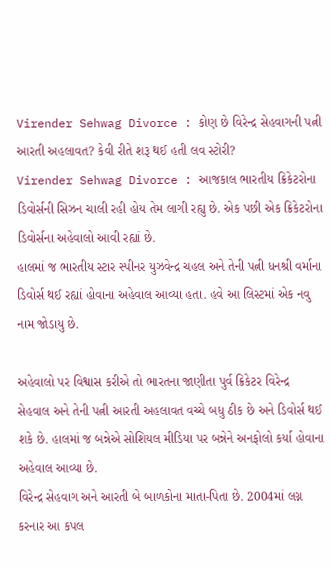Virender Sehwag Divorce : કોણ છે વિરેન્દ્ર સેહવાગની પત્ની આરતી અહલાવત? કેવી રીતે શરૂ થઈ હતી લવ સ્ટોરી?
Virender Sehwag Divorce : આજકાલ ભારતીય ક્રિકેટરોના ડિવોર્સની સિઝન ચાલી રહી હોય તેમ લાગી રહ્યુ છે. એક પછી એક ક્રિકેટરોના ડિવોર્સના અહેવાલો આવી રહ્યાં છે.
હાલમાં જ ભારતીય સ્ટાર સ્પીનર યુઝવેન્દ્ર ચહલ અને તેની પત્ની ધનશ્રી વર્માના ડિવોર્સ થઈ રહ્યાં હોવાના અહેવાલ આવ્યા હતા. હવે આ લિસ્ટમાં એક નવુ નામ જોડાયુ છે.

અહેવાલો પર વિશ્વાસ કરીએ તો ભારતના જાણીતા પુર્વ ક્રિકેટર વિરેન્દ્ર સેહવાલ અને તેની પત્ની આરતી અહલાવત વચ્ચે બધુ ઠીક છે અને ડિવોર્સ થઈ શકે છે. હાલમાં જ બન્નેએ સોશિયલ મીડિયા પર બન્નેને અનફોલો કર્યા હોવાના અહેવાલ આવ્યા છે.
વિરેન્દ્ર સેહવાગ અને આરતી બે બાળકોના માતા-પિતા છે. 2004માં લગ્ન કરનાર આ કપલ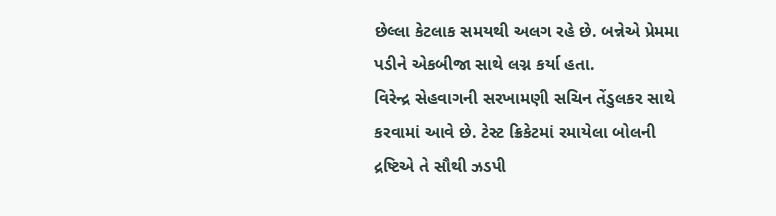છેલ્લા કેટલાક સમયથી અલગ રહે છે. બન્નેએ પ્રેમમા પડીને એકબીજા સાથે લગ્ન કર્યા હતા.
વિરેન્દ્ર સેહવાગની સરખામણી સચિન તેંડુલકર સાથે કરવામાં આવે છે. ટેસ્ટ ક્રિકેટમાં રમાયેલા બોલની દ્રષ્ટિએ તે સૌથી ઝડપી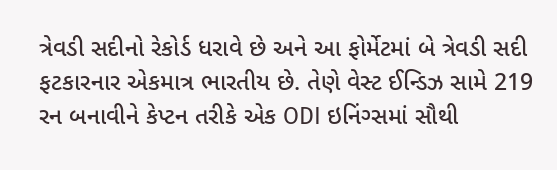ત્રેવડી સદીનો રેકોર્ડ ધરાવે છે અને આ ફોર્મેટમાં બે ત્રેવડી સદી ફટકારનાર એકમાત્ર ભારતીય છે. તેણે વેસ્ટ ઈન્ડિઝ સામે 219 રન બનાવીને કેપ્ટન તરીકે એક ODI ઇનિંગ્સમાં સૌથી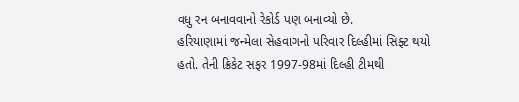વધુ રન બનાવવાનો રેકોર્ડ પણ બનાવ્યો છે.
હરિયાણામાં જન્મેલા સેહવાગનો પરિવાર દિલ્હીમાં સિફ્ટ થયો હતો. તેની ક્રિકેટ સફર 1997-98માં દિલ્હી ટીમથી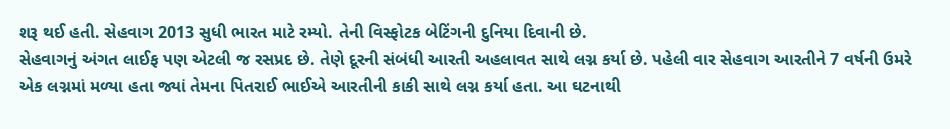શરૂ થઈ હતી. સેહવાગ 2013 સુધી ભારત માટે રમ્યો. તેની વિસ્ફોટક બેટિંગની દુનિયા દિવાની છે.
સેહવાગનું અંગત લાઈફ પણ એટલી જ રસપ્રદ છે. તેણે દૂરની સંબંધી આરતી અહલાવત સાથે લગ્ન કર્યા છે. પહેલી વાર સેહવાગ આરતીને 7 વર્ષની ઉમરે એક લગ્નમાં મળ્યા હતા જ્યાં તેમના પિતરાઈ ભાઈએ આરતીની કાકી સાથે લગ્ન કર્યા હતા. આ ઘટનાથી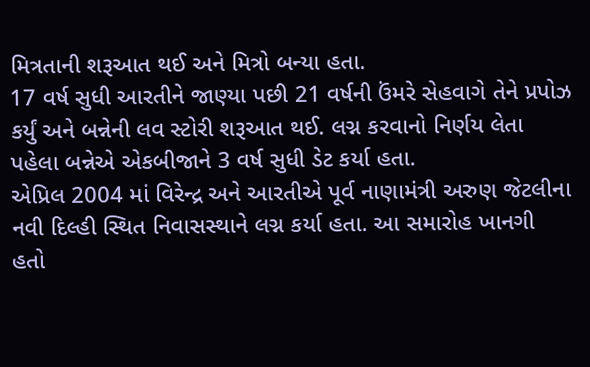મિત્રતાની શરૂઆત થઈ અને મિત્રો બન્યા હતા.
17 વર્ષ સુધી આરતીને જાણ્યા પછી 21 વર્ષની ઉંમરે સેહવાગે તેને પ્રપોઝ કર્યું અને બન્નેની લવ સ્ટોરી શરૂઆત થઈ. લગ્ન કરવાનો નિર્ણય લેતા પહેલા બન્નેએ એકબીજાને 3 વર્ષ સુધી ડેટ કર્યા હતા.
એપ્રિલ 2004 માં વિરેન્દ્ર અને આરતીએ પૂર્વ નાણામંત્રી અરુણ જેટલીના નવી દિલ્હી સ્થિત નિવાસસ્થાને લગ્ન કર્યા હતા. આ સમારોહ ખાનગી હતો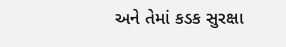અને તેમાં કડક સુરક્ષા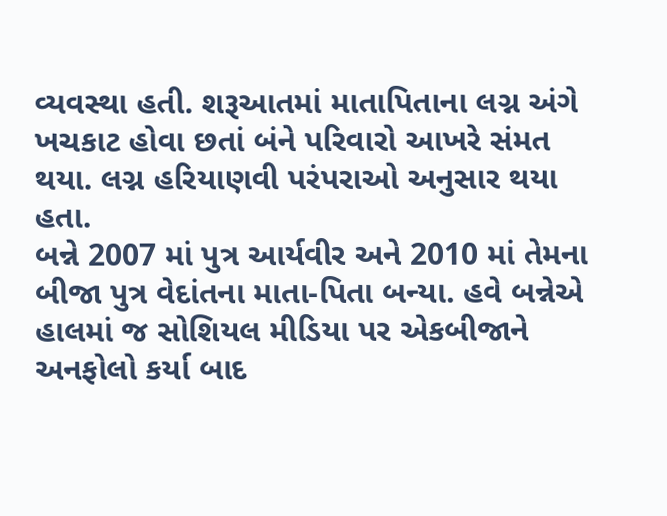વ્યવસ્થા હતી. શરૂઆતમાં માતાપિતાના લગ્ન અંગે ખચકાટ હોવા છતાં બંને પરિવારો આખરે સંમત થયા. લગ્ન હરિયાણવી પરંપરાઓ અનુસાર થયા હતા.
બન્ને 2007 માં પુત્ર આર્યવીર અને 2010 માં તેમના બીજા પુત્ર વેદાંતના માતા-પિતા બન્યા. હવે બન્નેએ હાલમાં જ સોશિયલ મીડિયા પર એકબીજાને અનફોલો કર્યા બાદ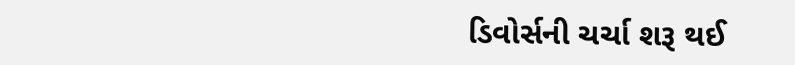ડિવોર્સની ચર્ચા શરૂ થઈ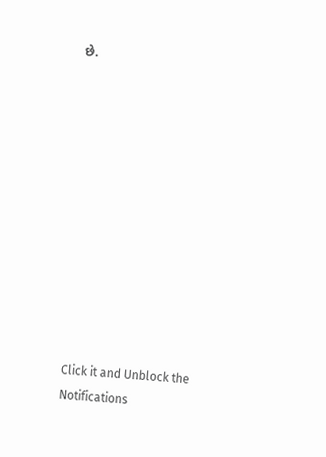છે.












Click it and Unblock the Notifications